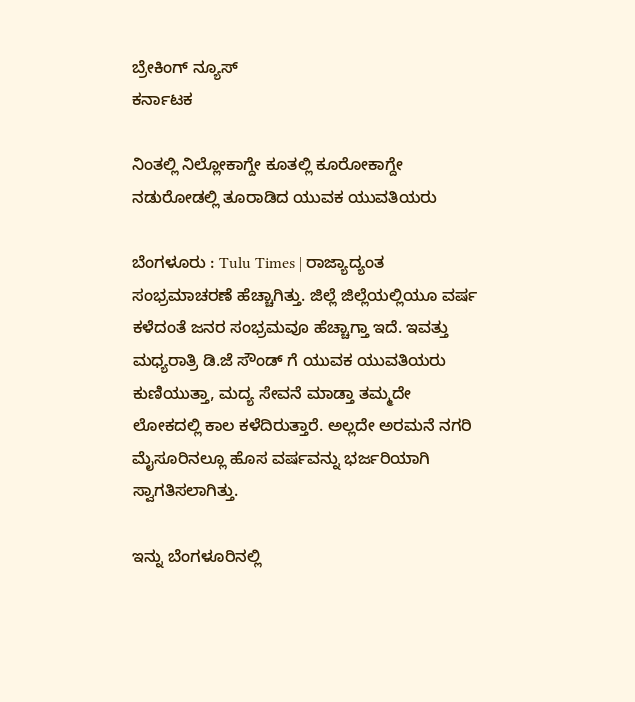ಬ್ರೇಕಿಂಗ್ ನ್ಯೂಸ್
ಕರ್ನಾಟಕ

ನಿಂತಲ್ಲಿ ನಿಲ್ಲೋಕಾಗ್ದೇ ಕೂತಲ್ಲಿ ಕೂರೋಕಾಗ್ದೇ ನಡುರೋಡಲ್ಲಿ ತೂರಾಡಿದ ಯುವಕ ಯುವತಿಯರು

ಬೆಂಗಳೂರು : Tulu Times | ರಾಜ್ಯಾದ್ಯಂತ ಸಂಭ್ರಮಾಚರಣೆ ಹೆಚ್ಚಾಗಿತ್ತು. ಜಿಲ್ಲೆ ಜಿಲ್ಲೆಯಲ್ಲಿಯೂ ವರ್ಷ ಕಳೆದಂತೆ‌ ಜನರ ಸಂಭ್ರಮವೂ ಹೆಚ್ಚಾಗ್ತಾ ಇದೆ. ಇವತ್ತು ಮಧ್ಯರಾತ್ರಿ ಡಿ.ಜೆ ಸೌಂಡ್ ಗೆ ಯುವಕ‌ ಯುವತಿಯರು ಕುಣಿಯುತ್ತಾ, ಮದ್ಯ ಸೇವನೆ ಮಾಡ್ತಾ ತಮ್ಮದೇ ಲೋಕದಲ್ಲಿ ಕಾಲ ಕಳೆದಿರುತ್ತಾರೆ. ಅಲ್ಲದೇ ಅರಮನೆ ನಗರಿ ಮೈಸೂರಿನಲ್ಲೂ ಹೊಸ ವರ್ಷವನ್ನು ಭರ್ಜರಿಯಾಗಿ ಸ್ವಾಗತಿಸಲಾಗಿತ್ತು.

ಇನ್ನು ಬೆಂಗಳೂರಿನಲ್ಲಿ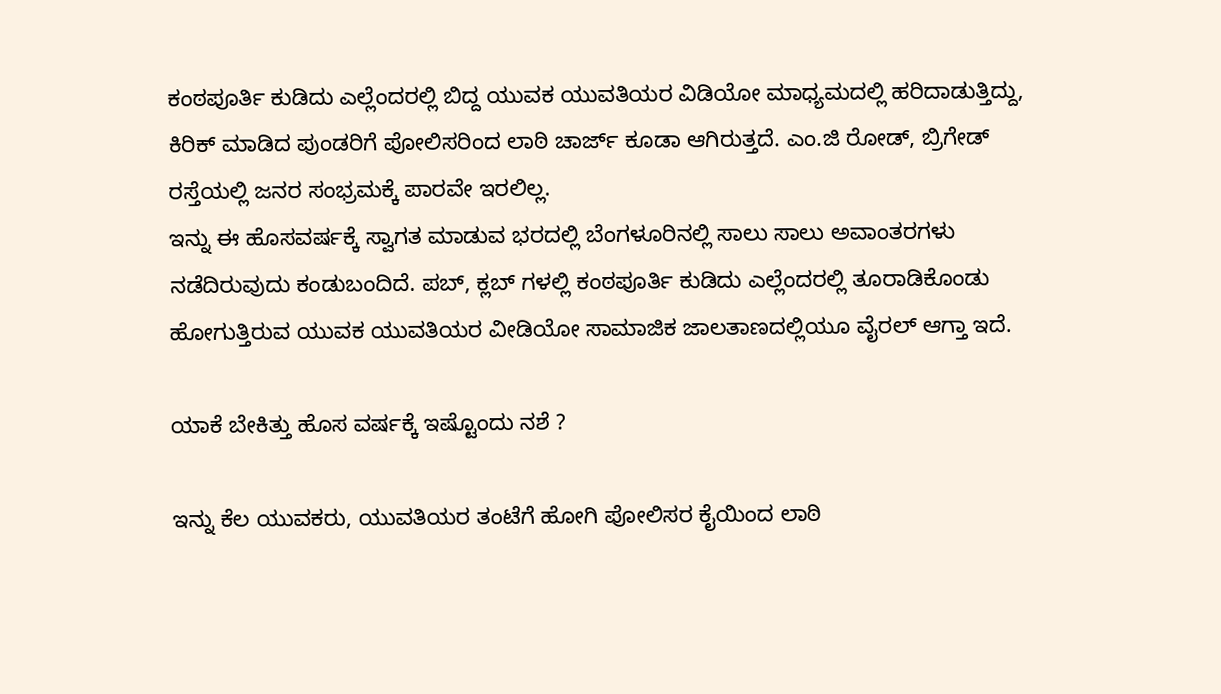ಕಂಠಪೂರ್ತಿ ಕುಡಿದು ಎಲ್ಲೆಂದರಲ್ಲಿ ಬಿದ್ದ ಯುವಕ ಯುವತಿಯರ ವಿಡಿಯೋ ಮಾಧ್ಯಮದಲ್ಲಿ ಹರಿದಾಡುತ್ತಿದ್ದು, ಕಿರಿಕ್ ಮಾಡಿದ ಪುಂಡರಿಗೆ ಪೋಲಿಸರಿಂದ ಲಾಠಿ ಚಾರ್ಜ್ ಕೂಡಾ ಆಗಿರುತ್ತದೆ. ಎಂ.ಜಿ ರೋಡ್, ಬ್ರಿಗೇಡ್ ರಸ್ತೆಯಲ್ಲಿ ಜನರ ಸಂಭ್ರಮಕ್ಕೆ ಪಾರವೇ ಇರಲಿಲ್ಲ.
ಇನ್ನು ಈ ಹೊಸವರ್ಷಕ್ಕೆ ಸ್ವಾಗತ ಮಾಡುವ ಭರದಲ್ಲಿ‌ ಬೆಂಗಳೂರಿನಲ್ಲಿ ಸಾಲು ಸಾಲು ಅವಾಂತರಗಳು ನಡೆದಿರುವುದು ಕಂಡುಬಂದಿದೆ. ಪಬ್, ಕ್ಲಬ್ ಗಳಲ್ಲಿ ಕಂಠಪೂರ್ತಿ ಕುಡಿದು ಎಲ್ಲೆಂದರಲ್ಲಿ ತೂರಾಡಿಕೊಂಡು ಹೋಗುತ್ತಿರುವ ಯುವಕ ಯುವತಿಯರ ವೀಡಿಯೋ ಸಾಮಾಜಿಕ ಜಾಲತಾಣದಲ್ಲಿಯೂ ವೈರಲ್ ಆಗ್ತಾ ಇದೆ.

ಯಾಕೆ ಬೇಕಿತ್ತು ಹೊಸ ವರ್ಷಕ್ಕೆ ಇಷ್ಟೊಂದು ನಶೆ ?

ಇನ್ನು ಕೆಲ ಯುವಕರು, ಯುವತಿಯರ ತಂಟೆಗೆ ಹೋಗಿ ಪೋಲಿಸರ ಕೈಯಿಂದ ಲಾಠಿ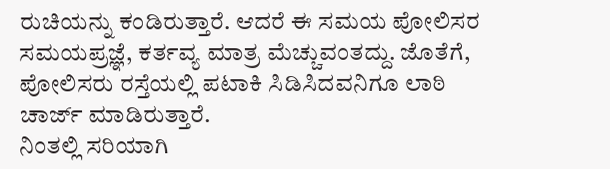ರುಚಿಯನ್ನು ಕಂಡಿರುತ್ತಾರೆ. ಆದರೆ ಈ ಸಮಯ ಪೋಲಿಸರ ಸಮಯಪ್ರಜ್ಞೆ, ಕರ್ತವ್ಯ ಮಾತ್ರ ಮೆಚ್ಚುವಂತದ್ದು. ಜೊತೆಗೆ, ಪೋಲಿಸರು ರಸ್ತೆಯಲ್ಲಿ ಪಟಾಕಿ ಸಿಡಿಸಿದವನಿಗೂ ಲಾಠಿ ಚಾರ್ಜ್ ಮಾಡಿರುತ್ತಾರೆ.
ನಿಂತಲ್ಲಿ ಸರಿಯಾಗಿ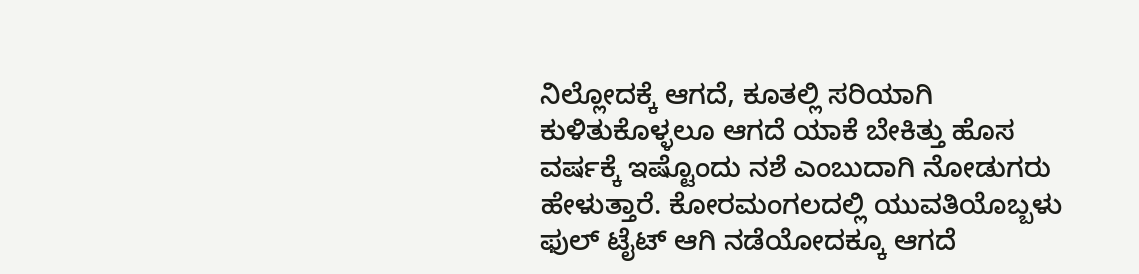ನಿಲ್ಲೋದಕ್ಕೆ ಆಗದೆ, ಕೂತಲ್ಲಿ ಸರಿಯಾಗಿ ಕುಳಿತುಕೊಳ್ಳಲೂ ಆಗದೆ ಯಾಕೆ ಬೇಕಿತ್ತು ಹೊಸ ವರ್ಷಕ್ಕೆ ಇಷ್ಟೊಂದು ನಶೆ ಎಂಬುದಾಗಿ ನೋಡುಗರು ಹೇಳುತ್ತಾರೆ. ಕೋರಮಂಗಲದಲ್ಲಿ ಯುವತಿಯೊಬ್ಬಳು ಫುಲ್ ಟೈಟ್ ಆಗಿ ನಡೆಯೋದಕ್ಕೂ ಆಗದೆ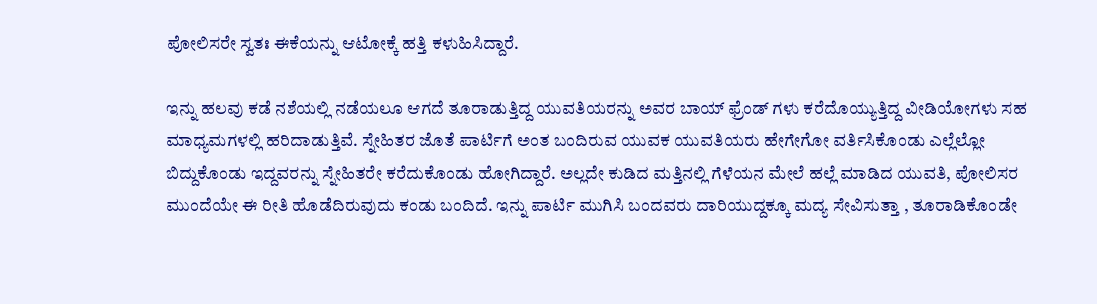ಪೋಲಿಸರೇ ಸ್ವತಃ ಈಕೆಯನ್ನು ಆಟೋಕ್ಕೆ ಹತ್ತಿ ಕಳುಹಿಸಿದ್ದಾರೆ.

ಇನ್ನು ಹಲವು ಕಡೆ ನಶೆಯಲ್ಲಿ ನಡೆಯಲೂ ಆಗದೆ ತೂರಾಡುತ್ತಿದ್ದ ಯುವತಿಯರನ್ನು ಅವರ ಬಾಯ್ ಫ್ರೆಂಡ್ ಗಳು ಕರೆದೊಯ್ಯುತ್ತಿದ್ದ ವೀಡಿಯೋಗಳು ಸಹ ಮಾಧ್ಯಮಗಳಲ್ಲಿ ಹರಿದಾಡುತ್ತಿವೆ. ಸ್ನೇಹಿತರ ಜೊತೆ ಪಾರ್ಟಿಗೆ ಅಂತ ಬಂದಿರುವ ಯುವಕ ಯುವತಿಯರು ಹೇಗೇಗೋ ವರ್ತಿಸಿಕೊಂಡು ಎಲ್ಲೆಲ್ಲೋ ಬಿದ್ದುಕೊಂಡು ಇದ್ದವರನ್ನು ಸ್ನೇಹಿತರೇ ಕರೆದುಕೊಂಡು ಹೋಗಿದ್ದಾರೆ. ಅಲ್ಲದೇ ಕುಡಿದ ಮತ್ತಿನಲ್ಲಿ ಗೆಳೆಯನ ಮೇಲೆ ಹಲ್ಲೆ ಮಾಡಿದ ಯುವತಿ, ಪೋಲಿಸರ ಮುಂದೆಯೇ ಈ ರೀತಿ ಹೊಡೆದಿರುವುದು ಕಂಡು ಬಂದಿದೆ. ಇನ್ನು ಪಾರ್ಟಿ ಮುಗಿಸಿ ಬಂದವರು ದಾರಿಯುದ್ದಕ್ಕೂ ಮದ್ಯ ಸೇವಿಸುತ್ತಾ , ತೂರಾಡಿಕೊಂಡೇ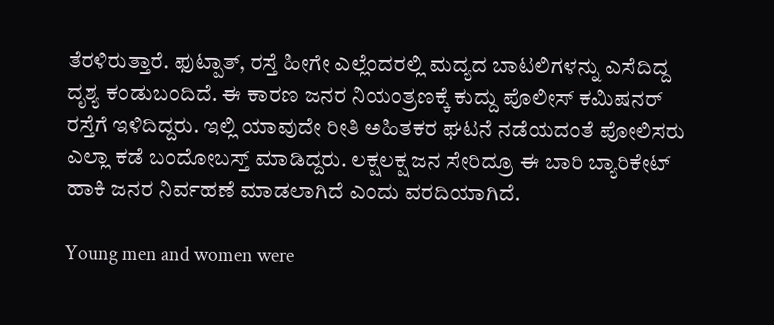ತೆರಳಿರುತ್ತಾರೆ. ಫುಟ್ಪಾತ್, ರಸ್ತೆ ಹೀಗೇ ಎಲ್ಲೆಂದರಲ್ಲಿ ಮದ್ಯದ ಬಾಟಲಿಗಳನ್ನು ಎಸೆದಿದ್ದ ದೃಶ್ಯ ಕಂಡುಬಂದಿದೆ. ಈ ಕಾರಣ ಜನರ ನಿಯಂತ್ರಣಕ್ಕೆ ಕುದ್ದು ಪೊಲೀಸ್ ಕಮಿಷನರ್ ರಸ್ತೆಗೆ ಇಳಿದಿದ್ದರು. ಇಲ್ಲಿ ಯಾವುದೇ ರೀತಿ ಅಹಿತಕರ ಘಟನೆ ನಡೆಯದಂತೆ ಪೋಲಿಸರು ಎಲ್ಲಾ ಕಡೆ ಬಂದೋಬಸ್ತ್ ಮಾಡಿದ್ದರು. ಲಕ್ಷಲಕ್ಷ ಜನ ಸೇರಿದ್ರೂ ಈ ಬಾರಿ ಬ್ಯಾರಿಕೇಟ್ ಹಾಕಿ ಜನರ ನಿರ್ವಹಣೆ ಮಾಡಲಾಗಿದೆ ಎಂದು ವರದಿಯಾಗಿದೆ.

Young men and women were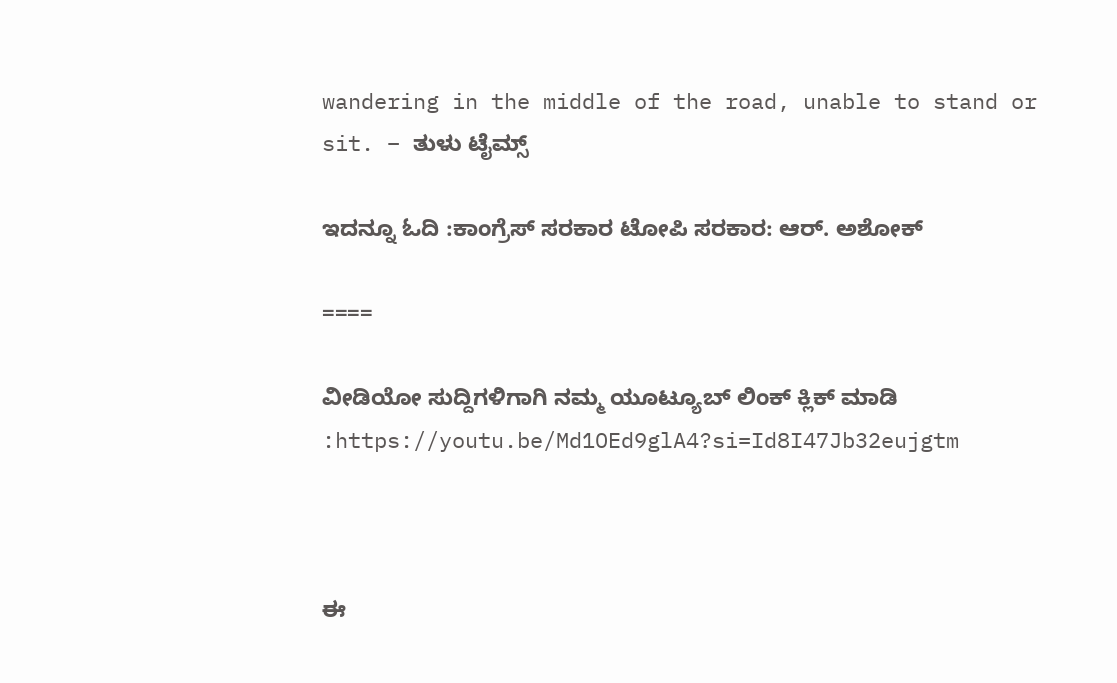wandering in the middle of the road, unable to stand or sit. – ತುಳು ಟೈಮ್ಸ್

ಇದನ್ನೂ ಓದಿ :ಕಾಂಗ್ರೆಸ್ ಸರಕಾರ ಟೋಪಿ ಸರಕಾರ: ಆರ್. ಅಶೋಕ್

====

ವೀಡಿಯೋ ಸುದ್ದಿಗಳಿಗಾಗಿ ನಮ್ಮ ಯೂಟ್ಯೂಬ್ ಲಿಂಕ್ ಕ್ಲಿಕ್ ಮಾಡಿ :https://youtu.be/Md1OEd9glA4?si=Id8I47Jb32eujgtm



ಈ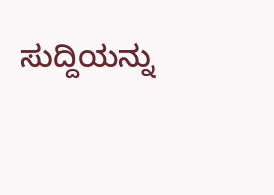ಸುದ್ದಿಯನ್ನು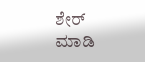ಶೇರ್ ಮಾಡಿ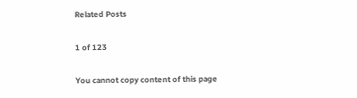Related Posts

1 of 123

You cannot copy content of this page